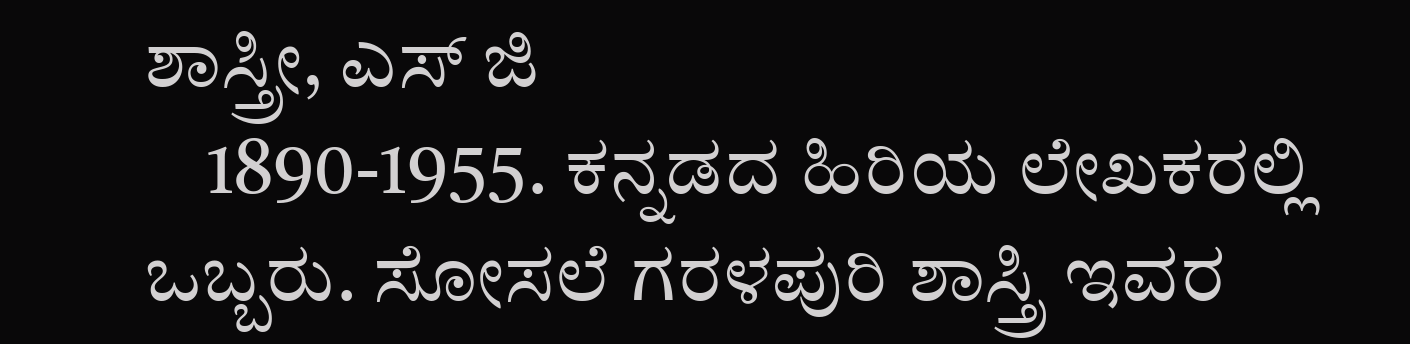ಶಾಸ್ತ್ರೀ, ಎಸ್ ಜಿ
    1890-1955. ಕನ್ನಡದ ಹಿರಿಯ ಲೇಖಕರಲ್ಲಿ ಒಬ್ಬರು. ಸೋಸಲೆ ಗರಳಪುರಿ ಶಾಸ್ತ್ರಿ ಇವರ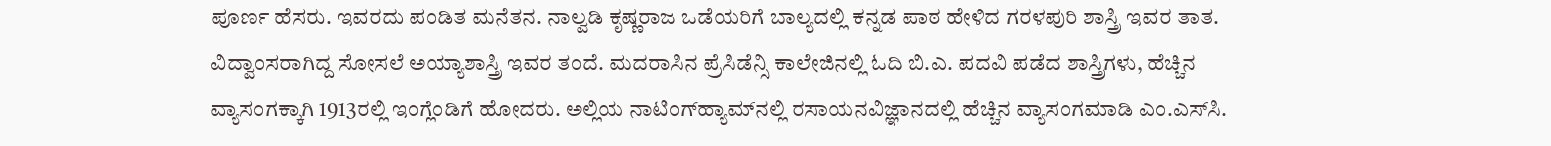ಪೂರ್ಣ ಹೆಸರು. ಇವರದು ಪಂಡಿತ ಮನೆತನ. ನಾಲ್ವಡಿ ಕೃಷ್ಣರಾಜ ಒಡೆಯರಿಗೆ ಬಾಲ್ಯದಲ್ಲಿ ಕನ್ನಡ ಪಾಠ ಹೇಳಿದ ಗರಳಪುರಿ ಶಾಸ್ತ್ರಿ ಇವರ ತಾತ. ವಿದ್ವಾಂಸರಾಗಿದ್ದ ಸೋಸಲೆ ಅಯ್ಯಾಶಾಸ್ತ್ರಿ ಇವರ ತಂದೆ. ಮದರಾಸಿನ ಪ್ರೆಸಿಡೆನ್ಸಿ ಕಾಲೇಜಿನಲ್ಲಿ ಓದಿ ಬಿ.ಎ. ಪದವಿ ಪಡೆದ ಶಾಸ್ತ್ರಿಗಳು, ಹೆಚ್ಚಿನ ವ್ಯಾಸಂಗಕ್ಕಾಗಿ 1913ರಲ್ಲಿ ಇಂಗ್ಲೆಂಡಿಗೆ ಹೋದರು. ಅಲ್ಲಿಯ ನಾಟಿಂಗ್‍ಹ್ಯಾಮ್‍ನಲ್ಲಿ ರಸಾಯನವಿಜ್ಞಾನದಲ್ಲಿ ಹೆಚ್ಚಿನ ವ್ಯಾಸಂಗಮಾಡಿ ಎಂ.ಎಸ್‍ಸಿ.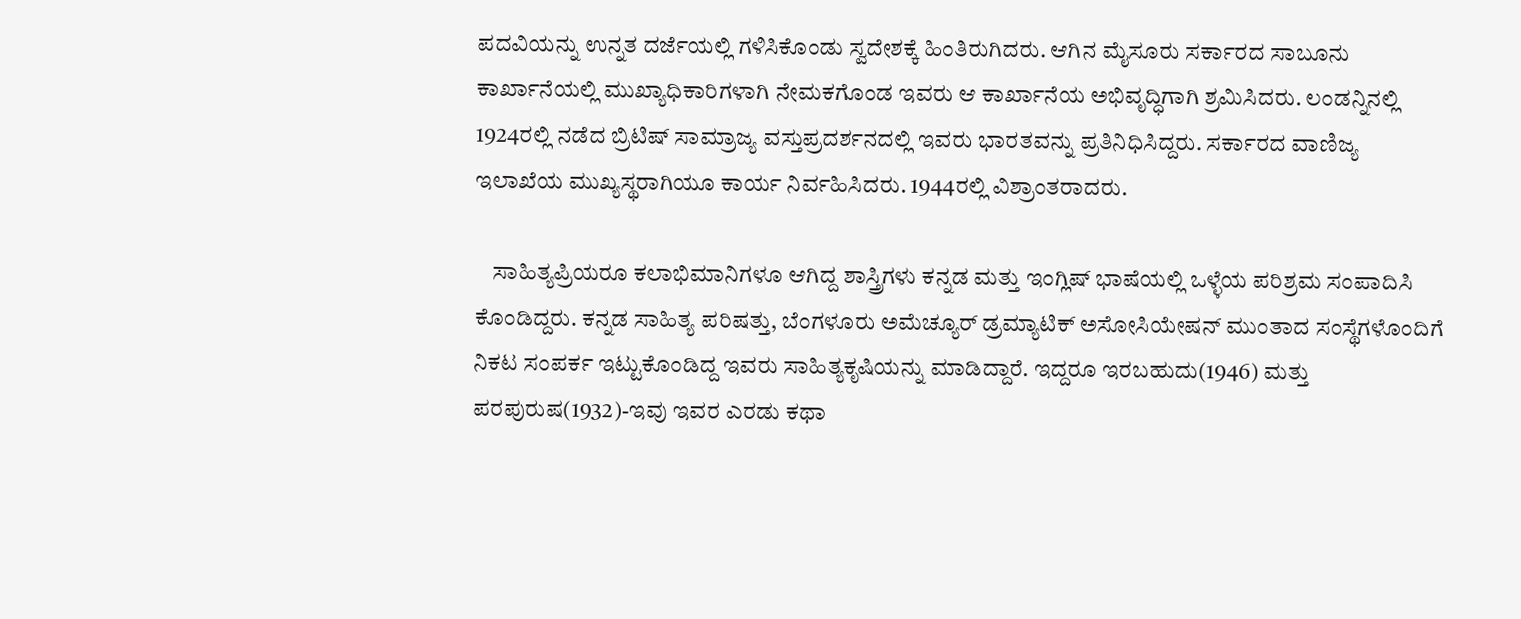ಪದವಿಯನ್ನು ಉನ್ನತ ದರ್ಜೆಯಲ್ಲಿ ಗಳಿಸಿಕೊಂಡು ಸ್ವದೇಶಕ್ಕೆ ಹಿಂತಿರುಗಿದರು. ಆಗಿನ ಮೈಸೂರು ಸರ್ಕಾರದ ಸಾಬೂನು ಕಾರ್ಖಾನೆಯಲ್ಲಿ ಮುಖ್ಯಾಧಿಕಾರಿಗಳಾಗಿ ನೇಮಕಗೊಂಡ ಇವರು ಆ ಕಾರ್ಖಾನೆಯ ಅಭಿವೃದ್ಧಿಗಾಗಿ ಶ್ರಮಿಸಿದರು. ಲಂಡನ್ನಿನಲ್ಲಿ 1924ರಲ್ಲಿ ನಡೆದ ಬ್ರಿಟಿಷ್ ಸಾಮ್ರಾಜ್ಯ ವಸ್ತುಪ್ರದರ್ಶನದಲ್ಲಿ ಇವರು ಭಾರತವನ್ನು ಪ್ರತಿನಿಧಿಸಿದ್ದರು. ಸರ್ಕಾರದ ವಾಣಿಜ್ಯ ಇಲಾಖೆಯ ಮುಖ್ಯಸ್ಥರಾಗಿಯೂ ಕಾರ್ಯ ನಿರ್ವಹಿಸಿದರು. 1944ರಲ್ಲಿ ವಿಶ್ರಾಂತರಾದರು.

    ಸಾಹಿತ್ಯಪ್ರಿಯರೂ ಕಲಾಭಿಮಾನಿಗಳೂ ಆಗಿದ್ದ ಶಾಸ್ತ್ರಿಗಳು ಕನ್ನಡ ಮತ್ತು ಇಂಗ್ಲಿಷ್ ಭಾಷೆಯಲ್ಲಿ ಒಳ್ಳೆಯ ಪರಿಶ್ರಮ ಸಂಪಾದಿಸಿ ಕೊಂಡಿದ್ದರು. ಕನ್ನಡ ಸಾಹಿತ್ಯ ಪರಿಷತ್ತು, ಬೆಂಗಳೂರು ಅಮೆಚ್ಯೂರ್ ಡ್ರಮ್ಯಾಟಿಕ್ ಅಸೋಸಿಯೇಷನ್ ಮುಂತಾದ ಸಂಸ್ಥೆಗಳೊಂದಿಗೆ ನಿಕಟ ಸಂಪರ್ಕ ಇಟ್ಟುಕೊಂಡಿದ್ದ ಇವರು ಸಾಹಿತ್ಯಕೃಷಿಯನ್ನು ಮಾಡಿದ್ದಾರೆ. ಇದ್ದರೂ ಇರಬಹುದು(1946) ಮತ್ತು ಪರಪುರುಷ(1932)-ಇವು ಇವರ ಎರಡು ಕಥಾ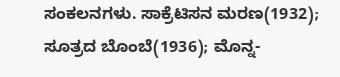ಸಂಕಲನಗಳು. ಸಾಕ್ರೆಟಿಸನ ಮರಣ(1932); ಸೂತ್ರದ ಬೊಂಬೆ(1936); ಮೊನ್ನ-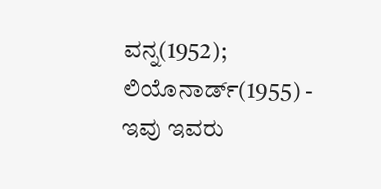ವನ್ನ(1952); ಲಿಯೊನಾರ್ಡ್(1955) - ಇವು ಇವರು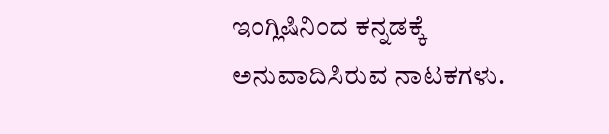ಇಂಗ್ಲಿಷಿನಿಂದ ಕನ್ನಡಕ್ಕೆ ಅನುವಾದಿಸಿರುವ ನಾಟಕಗಳು.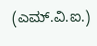(ಎಮ್.ವಿ.ಐ.)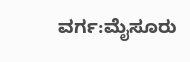ವರ್ಗ:ಮೈಸೂರು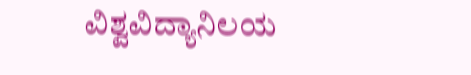ವಿಶ್ವವಿದ್ಯಾನಿಲಯ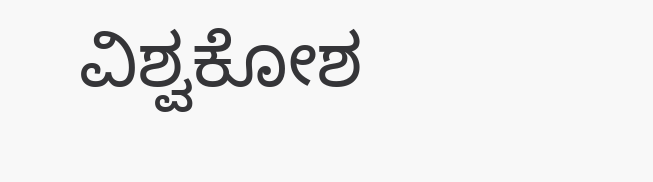ವಿಶ್ವಕೋಶ